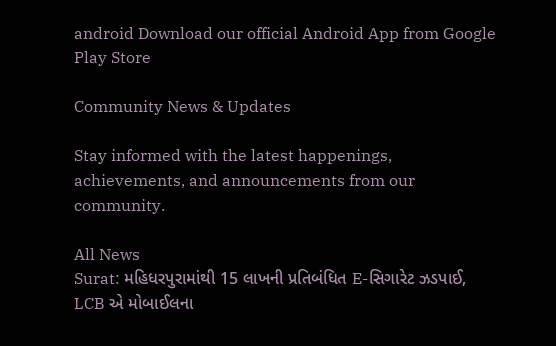android Download our official Android App from Google Play Store

Community News & Updates

Stay informed with the latest happenings, achievements, and announcements from our community.

All News
Surat: મહિધરપુરામાંથી 15 લાખની પ્રતિબંધિત E-સિગારેટ ઝડપાઈ, LCB એ મોબાઈલના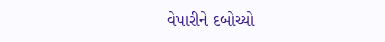વેપારીને દબોચ્યો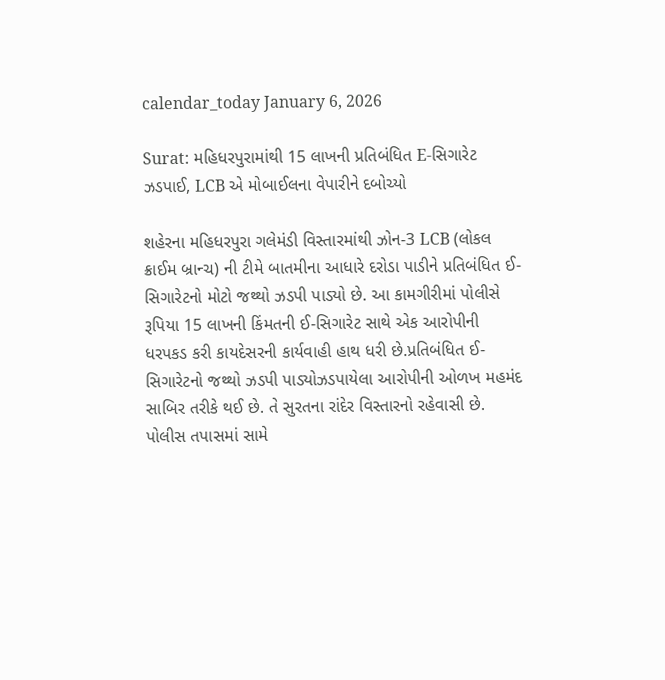calendar_today January 6, 2026

Surat: મહિધરપુરામાંથી 15 લાખની પ્રતિબંધિત E-સિગારેટ ઝડપાઈ, LCB એ મોબાઈલના વેપારીને દબોચ્યો

શહેરના મહિધરપુરા ગલેમંડી વિસ્તારમાંથી ઝોન-3 LCB (લોકલ ક્રાઈમ બ્રાન્ચ) ની ટીમે બાતમીના આધારે દરોડા પાડીને પ્રતિબંધિત ઈ-સિગારેટનો મોટો જથ્થો ઝડપી પાડ્યો છે. આ કામગીરીમાં પોલીસે રૂપિયા 15 લાખની કિંમતની ઈ-સિગારેટ સાથે એક આરોપીની ધરપકડ કરી કાયદેસરની કાર્યવાહી હાથ ધરી છે.પ્રતિબંધિત ઈ-સિગારેટનો જથ્થો ઝડપી પાડ્યોઝડપાયેલા આરોપીની ઓળખ મહમંદ સાબિર તરીકે થઈ છે. તે સુરતના રાંદેર વિસ્તારનો રહેવાસી છે. પોલીસ તપાસમાં સામે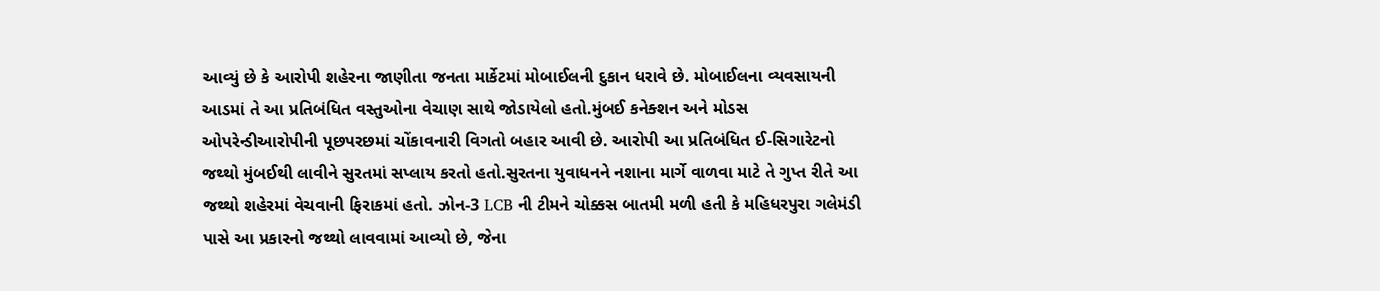આવ્યું છે કે આરોપી શહેરના જાણીતા જનતા માર્કેટમાં મોબાઈલની દુકાન ધરાવે છે. મોબાઈલના વ્યવસાયની આડમાં તે આ પ્રતિબંધિત વસ્તુઓના વેચાણ સાથે જોડાયેલો હતો.મુંબઈ કનેક્શન અને મોડસ ઓપરેન્ડીઆરોપીની પૂછપરછમાં ચોંકાવનારી વિગતો બહાર આવી છે. આરોપી આ પ્રતિબંધિત ઈ-સિગારેટનો જથ્થો મુંબઈથી લાવીને સુરતમાં સપ્લાય કરતો હતો.સુરતના યુવાધનને નશાના માર્ગે વાળવા માટે તે ગુપ્ત રીતે આ જથ્થો શહેરમાં વેચવાની ફિરાકમાં હતો. ઝોન-3 LCB ની ટીમને ચોક્કસ બાતમી મળી હતી કે મહિધરપુરા ગલેમંડી પાસે આ પ્રકારનો જથ્થો લાવવામાં આવ્યો છે, જેના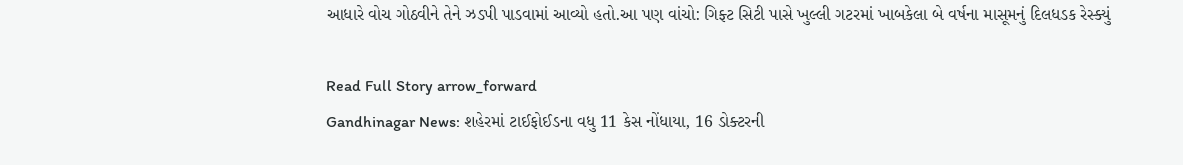આધારે વોચ ગોઠવીને તેને ઝડપી પાડવામાં આવ્યો હતો.આ પણ વાંચો: ગિફ્ટ સિટી પાસે ખુલ્લી ગટરમાં ખાબકેલા બે વર્ષના માસૂમનું દિલધડક રેસ્ક્યું

Read Full Story arrow_forward
Gandhinagar News: શહેરમાં ટાઈફોઈડના વધુ 11 કેસ નોંધાયા, 16 ડોક્ટરની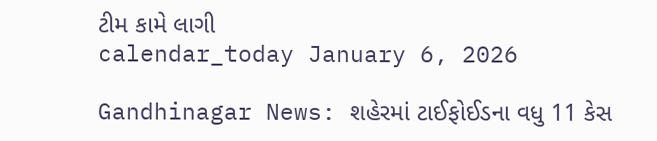ટીમ કામે લાગી
calendar_today January 6, 2026

Gandhinagar News: શહેરમાં ટાઈફોઈડના વધુ 11 કેસ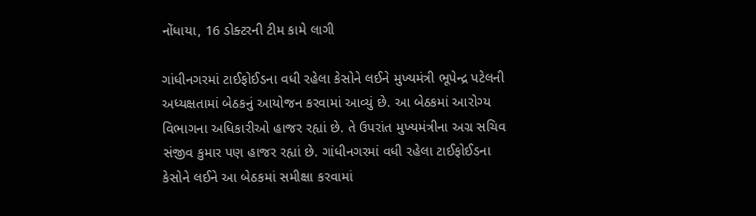નોંધાયા, 16 ડોક્ટરની ટીમ કામે લાગી

ગાંધીનગરમાં ટાઈફોઈડના વધી રહેલા કેસોને લઈને મુખ્યમંત્રી ભૂપેન્દ્ર પટેલની અધ્યક્ષતામાં બેઠકનું આયોજન કરવામાં આવ્યું છે. આ બેઠકમાં આરોગ્ય વિભાગના અધિકારીઓ હાજર રહ્યાં છે. તે ઉપરાંત મુખ્યમંત્રીના અગ્ર સચિવ સંજીવ કુમાર પણ હાજર રહ્યાં છે. ગાંધીનગરમાં વધી રહેલા ટાઈફોઈડના કેસોને લઈને આ બેઠકમાં સમીક્ષા કરવામાં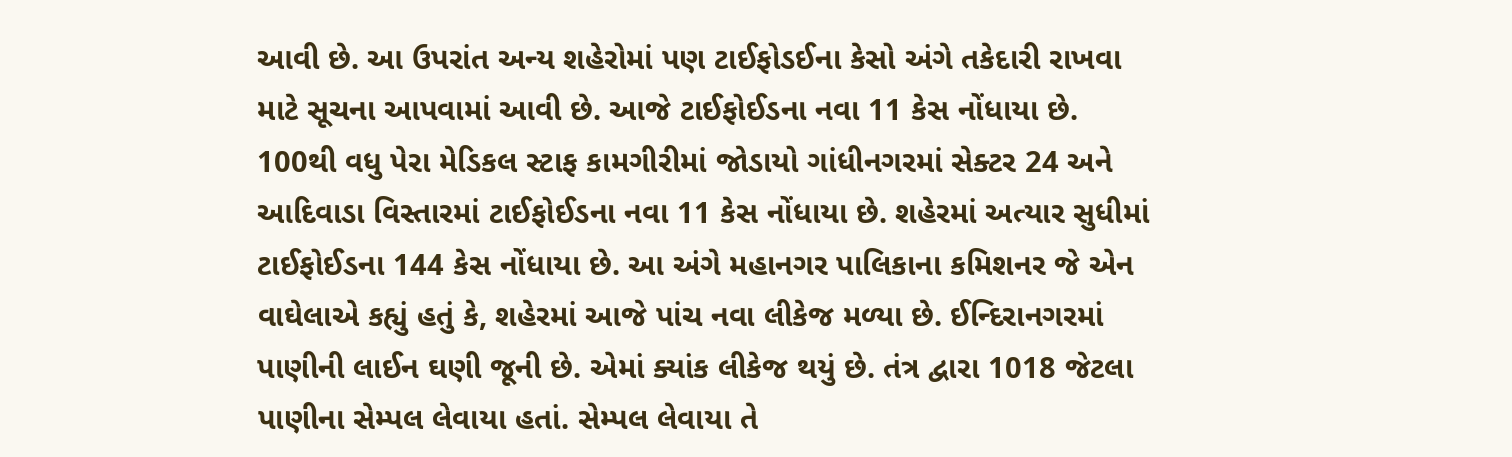આવી છે. આ ઉપરાંત અન્ય શહેરોમાં પણ ટાઈફોડઈના કેસો અંગે તકેદારી રાખવા માટે સૂચના આપવામાં આવી છે. આજે ટાઈફોઈડના નવા 11 કેસ નોંધાયા છે. 100થી વધુ પેરા મેડિકલ સ્ટાફ કામગીરીમાં જોડાયો ગાંધીનગરમાં સેક્ટર 24 અને આદિવાડા વિસ્તારમાં ટાઈફોઈડના નવા 11 કેસ નોંધાયા છે. શહેરમાં અત્યાર સુધીમાં ટાઈફોઈડના 144 કેસ નોંધાયા છે. આ અંગે મહાનગર પાલિકાના કમિશનર જે એન વાઘેલાએ કહ્યું હતું કે, શહેરમાં આજે પાંચ નવા લીકેજ મળ્યા છે. ઈન્દિરાનગરમાં પાણીની લાઈન ઘણી જૂની છે. એમાં ક્યાંક લીકેજ થયું છે. તંત્ર દ્વારા 1018 જેટલા પાણીના સેમ્પલ લેવાયા હતાં. સેમ્પલ લેવાયા તે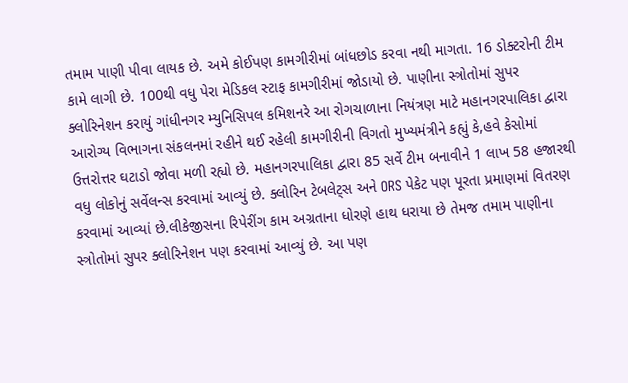તમામ પાણી પીવા લાયક છે. અમે કોઈપણ કામગીરીમાં બાંધછોડ કરવા નથી માગતા. 16 ડોક્ટરોની ટીમ કામે લાગી છે. 100થી વધુ પેરા મેડિકલ સ્ટાફ કામગીરીમાં જોડાયો છે. પાણીના સ્ત્રોતોમાં સુપર ક્લોરિનેશન કરાયું ગાંધીનગર મ્યુનિસિપલ કમિશનરે આ રોગચાળાના નિયંત્રણ માટે મહાનગરપાલિકા દ્વારા આરોગ્ય વિભાગના સંકલનમાં રહીને થઈ રહેલી કામગીરીની વિગતો મુખ્યમંત્રીને કહ્યું કે,હવે કેસોમાં ઉત્તરોત્તર ઘટાડો જોવા મળી રહ્યો છે. મહાનગરપાલિકા દ્વારા 85 સર્વે ટીમ બનાવીને 1 લાખ 58 હજારથી વધુ લોકોનું સર્વેલન્સ કરવામાં આવ્યું છે. ક્લોરિન ટેબલેટ્સ અને ORS પેકેટ પણ પૂરતા પ્રમાણમાં વિતરણ કરવામાં આવ્યાં છે.લીકેજીસના રિપેરીંગ કામ અગ્રતાના ધોરણે હાથ ધરાયા છે તેમજ તમામ પાણીના સ્ત્રોતોમાં સુપર ક્લોરિનેશન પણ કરવામાં આવ્યું છે. આ પણ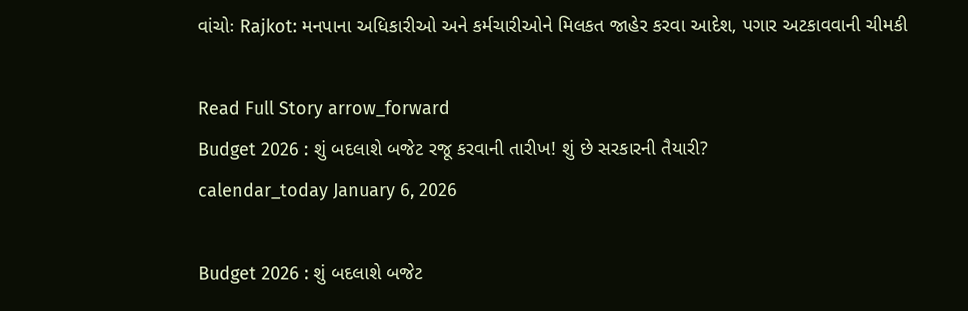વાંચોઃ Rajkot: મનપાના અધિકારીઓ અને કર્મચારીઓને મિલકત જાહેર કરવા આદેશ, પગાર અટકાવવાની ચીમકી

Read Full Story arrow_forward
Budget 2026 : શું બદલાશે બજેટ રજૂ કરવાની તારીખ! શું છે સરકારની તૈયારી?
calendar_today January 6, 2026

Budget 2026 : શું બદલાશે બજેટ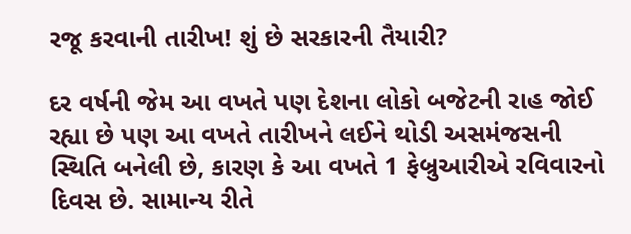રજૂ કરવાની તારીખ! શું છે સરકારની તૈયારી?

દર વર્ષની જેમ આ વખતે પણ દેશના લોકો બજેટની રાહ જોઈ રહ્યા છે પણ આ વખતે તારીખને લઈને થોડી અસમંજસની સ્થિતિ બનેલી છે, કારણ કે આ વખતે 1 ફેબ્રુઆરીએ રવિવારનો દિવસ છે. સામાન્ય રીતે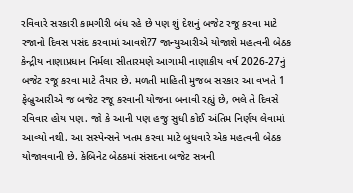રવિવારે સરકારી કામગીરી બંધ રહે છે પણ શું દેશનું બજેટ રજૂ કરવા માટે રજાનો દિવસ પસંદ કરવામાં આવશે?7 જાન્યુઆરીએ યોજાશે મહત્વની બેઠક કેન્દ્રીય નાણાપ્રધાન નિર્મલા સીતારમણે આગામી નાણાકીય વર્ષ 2026-27નું બજેટ રજૂ કરવા માટે તૈયાર છે. મળતી માહિતી મુજબ સરકાર આ વખતે 1 ફેબ્રુઆરીએ જ બજેટ રજૂ કરવાની યોજના બનાવી રહ્યું છે, ભલે તે દિવસે રવિવાર હોય પણ. જો કે આની પણ હજુ સુધી કોઈ અંતિમ નિર્ણય લેવામાં આવ્યો નથી. આ સસ્પેન્સને ખતમ કરવા માટે બુધવારે એક મહત્વની બેઠક યોજાવવાની છે. કેબિનેટ બેઠકમાં સંસદના બજેટ સત્રની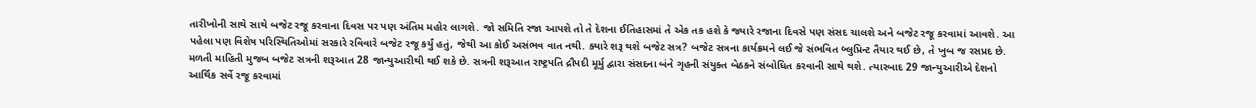તારીખોની સાથે સાથે બજેટ રજૂ કરવાના દિવસ પર પણ અંતિમ મહોર લાગશે. જો સમિતિ રજા આપશે તો તે દેશના ઈતિહાસમાં તે એક તક હશે કે જ્યારે રજાના દિવસે પણ સંસદ ચાલશે અને બજેટ રજૂ કરવામાં આવશે. આ પહેલા પણ વિશેષ પરિસ્થિતિઓમાં સરકારે રવિવારે બજેટ રજૂ કર્યું હતું, જેથી આ કોઈ અસંભવ વાત નથી. ક્યારે શરૂ થશે બજેટ સત્ર? બજેટ સત્રના કાર્યક્રમને લઈ જે સંભવિત બ્લુપ્રિન્ટ તૈયાર થઈ છે, તે ખુબ જ રસપ્રદ છે. મળતી માહિતી મુજબ બજેટ સત્રની શરૂઆત 28 જાન્યુઆરીથી થઈ શકે છે. સત્રની શરૂઆત રાષ્ટ્રપતિ દ્રૌપદી મૂર્મુ દ્વારા સંસદના બંને ગૃહની સંયુક્ત બેઠકને સંબોધિત કરવાની સાથે થશે. ત્યારબાદ 29 જાન્યુઆરીએ દેશનો આર્થિક સર્વે રજૂ કરવામાં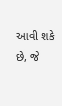આવી શકે છે, જે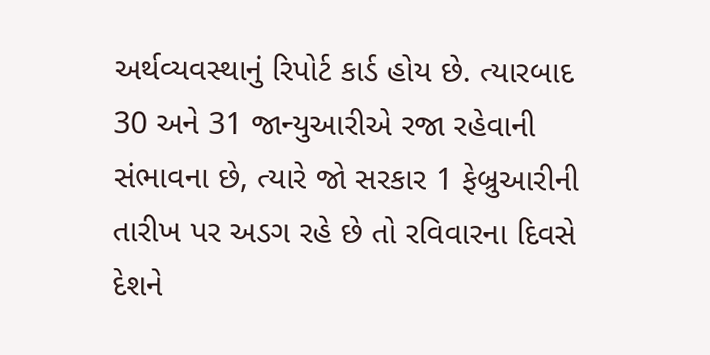અર્થવ્યવસ્થાનું રિપોર્ટ કાર્ડ હોય છે. ત્યારબાદ 30 અને 31 જાન્યુઆરીએ રજા રહેવાની સંભાવના છે, ત્યારે જો સરકાર 1 ફેબ્રુઆરીની તારીખ પર અડગ રહે છે તો રવિવારના દિવસે દેશને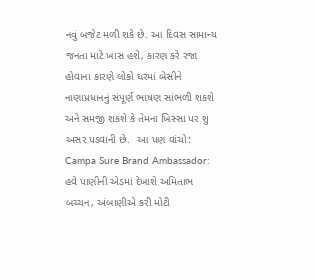નવું બજેટ મળી શકે છે. આ દિવસ સામાન્ય જનતા માટે ખાસ હશે, કારણ કરે રજા હોવાના કારણે લોકો ઘરમાં બેસીને નાણાપ્રધાનનું સંપૂર્ણ ભાષણ સાંભળી શકશે અને સમજી શકશે કે તેમના ખિસ્સા પર શું અસર પડવાની છે.  આ પણ વાંચો: Campa Sure Brand Ambassador: હવે પાણીની એડમાં દેખાશે અમિતાભ બચ્ચન, અંબાણીએ કરી મોટી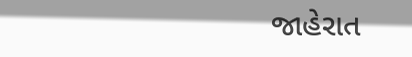જાહેરાત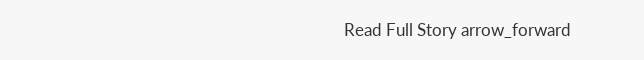Read Full Story arrow_forward